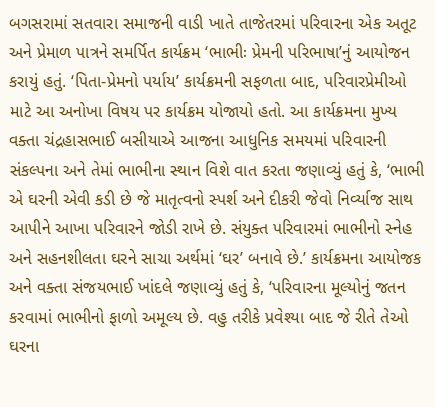બગસરામાં સતવારા સમાજની વાડી ખાતે તાજેતરમાં પરિવારના એક અતૂટ અને પ્રેમાળ પાત્રને સમર્પિત કાર્યક્રમ ‘ભાભીઃ પ્રેમની પરિભાષા’નું આયોજન કરાયું હતું. ‘પિતા-પ્રેમનો પર્યાય’ કાર્યક્રમની સફળતા બાદ, પરિવારપ્રેમીઓ માટે આ અનોખા વિષય પર કાર્યક્રમ યોજાયો હતો. આ કાર્યક્રમના મુખ્ય વક્તા ચંદ્રહાસભાઈ બસીયાએ આજના આધુનિક સમયમાં પરિવારની સંકલ્પના અને તેમાં ભાભીના સ્થાન વિશે વાત કરતા જણાવ્યું હતું કે, ‘ભાભી એ ઘરની એવી કડી છે જે માતૃત્વનો સ્પર્શ અને દીકરી જેવો નિર્વ્યાજ સાથ આપીને આખા પરિવારને જોડી રાખે છે. સંયુક્ત પરિવારમાં ભાભીનો સ્નેહ અને સહનશીલતા ઘરને સાચા અર્થમાં ‘ઘર’ બનાવે છે.’ કાર્યક્રમના આયોજક અને વક્તા સંજયભાઈ ખાંદલે જણાવ્યું હતું કે, ‘પરિવારના મૂલ્યોનું જતન કરવામાં ભાભીનો ફાળો અમૂલ્ય છે. વહુ તરીકે પ્રવેશ્યા બાદ જે રીતે તેઓ ઘરના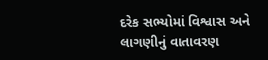દરેક સભ્યોમાં વિશ્વાસ અને લાગણીનું વાતાવરણ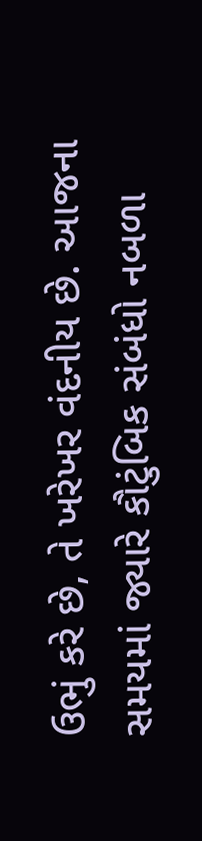ઉભું કરે છે, તે ખરેખર વંદનીય છે. આજના સમયમાં જ્યારે કૌટુંબિક સંબંધો નબળા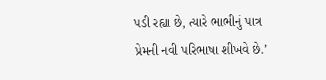પડી રહ્યા છે, ત્યારે ભાભીનું પાત્ર પ્રેમની નવી પરિભાષા શીખવે છે.’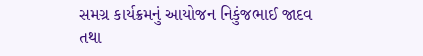સમગ્ર કાર્યક્રમનું આયોજન નિકુંજભાઈ જાદવ તથા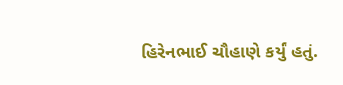હિરેનભાઈ ચૌહાણે કર્યું હતું.